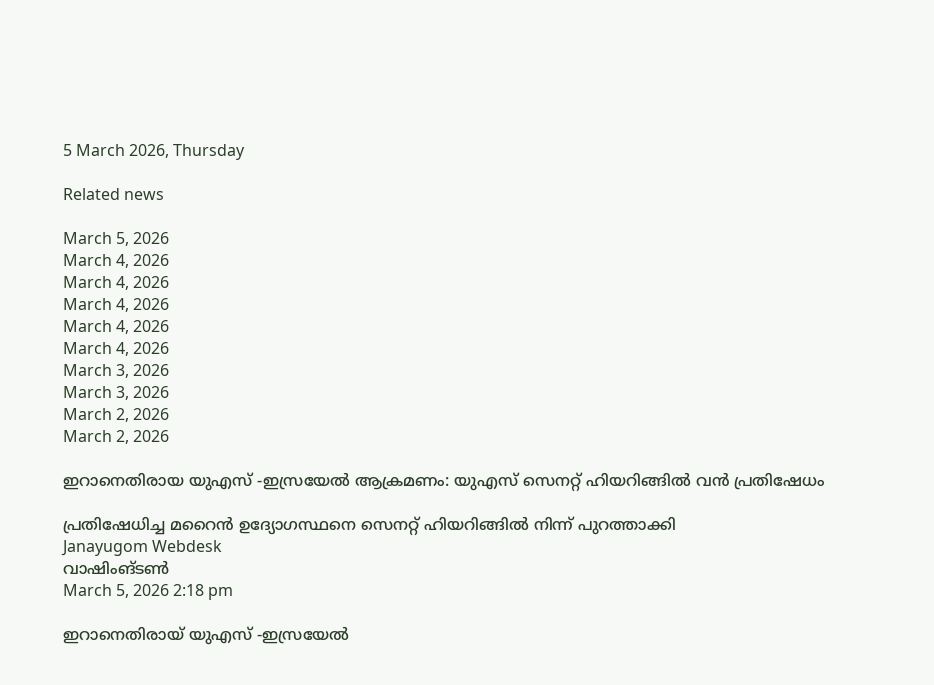5 March 2026, Thursday

Related news

March 5, 2026
March 4, 2026
March 4, 2026
March 4, 2026
March 4, 2026
March 4, 2026
March 3, 2026
March 3, 2026
March 2, 2026
March 2, 2026

ഇറാനെതിരായ യുഎസ് ‑ഇസ്രയേല്‍ ആക്രമണം: യുഎസ് സെനറ്റ് ഹിയറിങ്ങില്‍ വന്‍ പ്രതിഷേധം

പ്രതിഷേധിച്ച മറൈന്‍ ഉദ്യോഗസ്ഥനെ സെനറ്റ് ഹിയറിങ്ങില്‍ നിന്ന് പുറത്താക്കി
Janayugom Webdesk
വാഷിംങ്ടണ്‍
March 5, 2026 2:18 pm

ഇറാനെതിരായ് യുഎസ് ‑ഇസ്രയേല്‍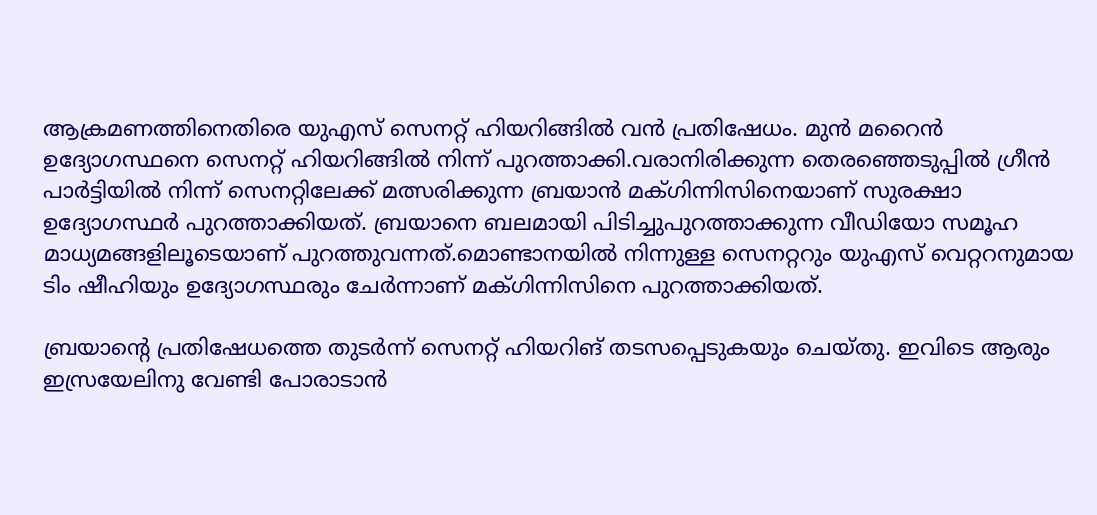ആക്രമണത്തിനെതിരെ യുഎസ് സെനറ്റ് ഹിയറിങ്ങില്‍ വന്‍ പ്രതിഷേധം. മുന്‍ മറൈന്‍ ഉദ്യോഗസ്ഥനെ സെനറ്റ് ഹിയറിങ്ങില്‍ നിന്ന് പുറത്താക്കി.വരാനിരിക്കുന്ന തെരഞ്ഞെടുപ്പില്‍ ഗ്രീന്‍ പാര്‍ട്ടിയില്‍ നിന്ന് സെനറ്റിലേക്ക് മത്സരിക്കുന്ന ബ്രയാന്‍ മക്ഗിന്നിസിനെയാണ് സുരക്ഷാ ഉദ്യോഗസ്ഥര്‍ പുറത്താക്കിയത്. ബ്രയാനെ ബലമായി പിടിച്ചുപുറത്താക്കുന്ന വീഡിയോ സമൂഹ മാധ്യമങ്ങളിലൂടെയാണ് പുറത്തുവന്നത്.മൊണ്ടാനയില്‍ നിന്നുള്ള സെനറ്ററും യുഎസ് വെറ്ററനുമായ ടിം ഷീഹിയും ഉദ്യോഗസ്ഥരും ചേര്‍ന്നാണ് മക്ഗിന്നിസിനെ പുറത്താക്കിയത്.

ബ്രയാന്റെ പ്രതിഷേധത്തെ തുടര്‍ന്ന് സെനറ്റ് ഹിയറിങ് തടസപ്പെടുകയും ചെയ്തു. ഇവിടെ ആരും ഇസ്രയേലിനു വേണ്ടി പോരാടാന്‍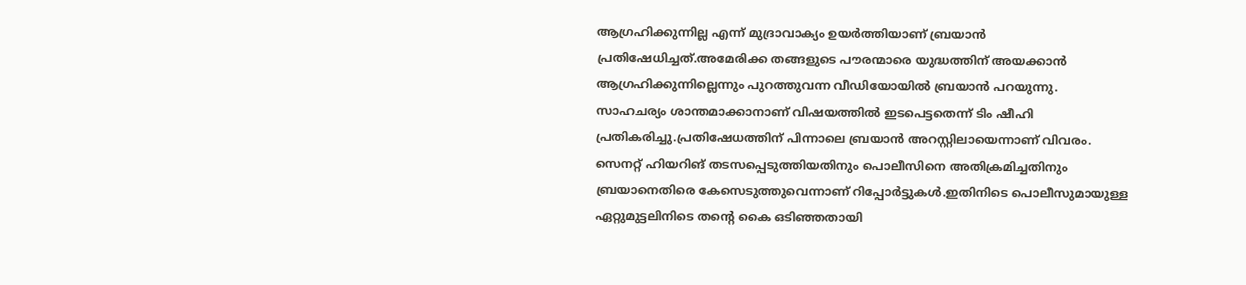ആഗ്രഹിക്കുന്നില്ല എന്ന് മുദ്രാവാക്യം ഉയര്‍ത്തിയാണ് ബ്രയാന്‍ പ്രതിഷേധിച്ചത്.അമേരിക്ക തങ്ങളുടെ പൗരന്മാരെ യുദ്ധത്തിന് അയക്കാന്‍ ആഗ്രഹിക്കുന്നില്ലെന്നും പുറത്തുവന്ന വീഡിയോയില്‍ ബ്രയാന്‍ പറയുന്നു. സാഹചര്യം ശാന്തമാക്കാനാണ് വിഷയത്തില്‍ ഇടപെട്ടതെന്ന് ടിം ഷീഹി പ്രതികരിച്ചു.പ്രതിഷേധത്തിന് പിന്നാലെ ബ്രയാന്‍ അറസ്റ്റിലായെന്നാണ് വിവരം. സെനറ്റ് ഹിയറിങ് തടസപ്പെടുത്തിയതിനും പൊലീസിനെ അതിക്രമിച്ചതിനും ബ്രയാനെതിരെ കേസെടുത്തുവെന്നാണ് റിപ്പോര്‍ട്ടുകള്‍.ഇതിനിടെ പൊലീസുമായുള്ള ഏറ്റുമുട്ടലിനിടെ തന്റെ കൈ ഒടിഞ്ഞതായി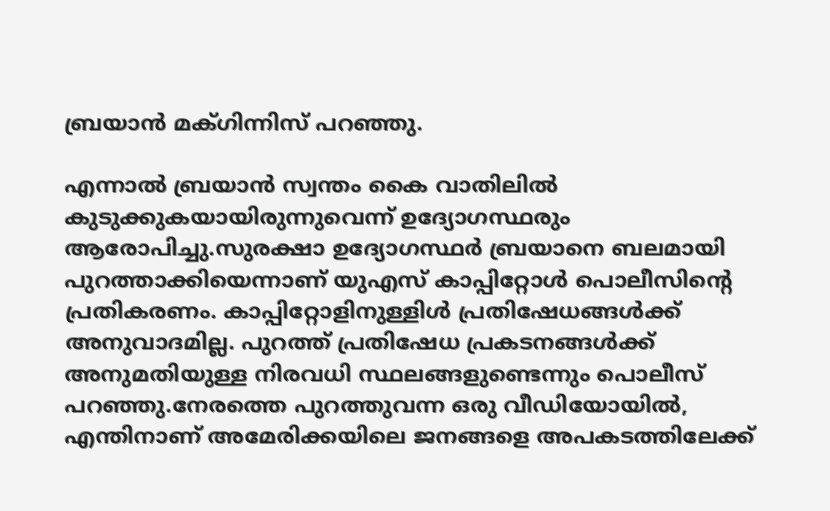ബ്രയാന്‍ മക്ഗിന്നിസ് പറഞ്ഞു.

എന്നാല്‍ ബ്രയാന്‍ സ്വന്തം കൈ വാതിലില്‍ കുടുക്കുകയായിരുന്നുവെന്ന് ഉദ്യോഗസ്ഥരും ആരോപിച്ചു.സുരക്ഷാ ഉദ്യോഗസ്ഥര്‍ ബ്രയാനെ ബലമായി പുറത്താക്കിയെന്നാണ് യുഎസ് കാപ്പിറ്റോള്‍ പൊലീസിന്റെ പ്രതികരണം. കാപ്പിറ്റോളിനുള്ളിള്‍ പ്രതിഷേധങ്ങള്‍ക്ക് അനുവാദമില്ല. പുറത്ത് പ്രതിഷേധ പ്രകടനങ്ങള്‍ക്ക് അനുമതിയുള്ള നിരവധി സ്ഥലങ്ങളുണ്ടെന്നും പൊലീസ് പറഞ്ഞു.നേരത്തെ പുറത്തുവന്ന ഒരു വീഡിയോയില്‍, എന്തിനാണ് അമേരിക്കയിലെ ജനങ്ങളെ അപകടത്തിലേക്ക്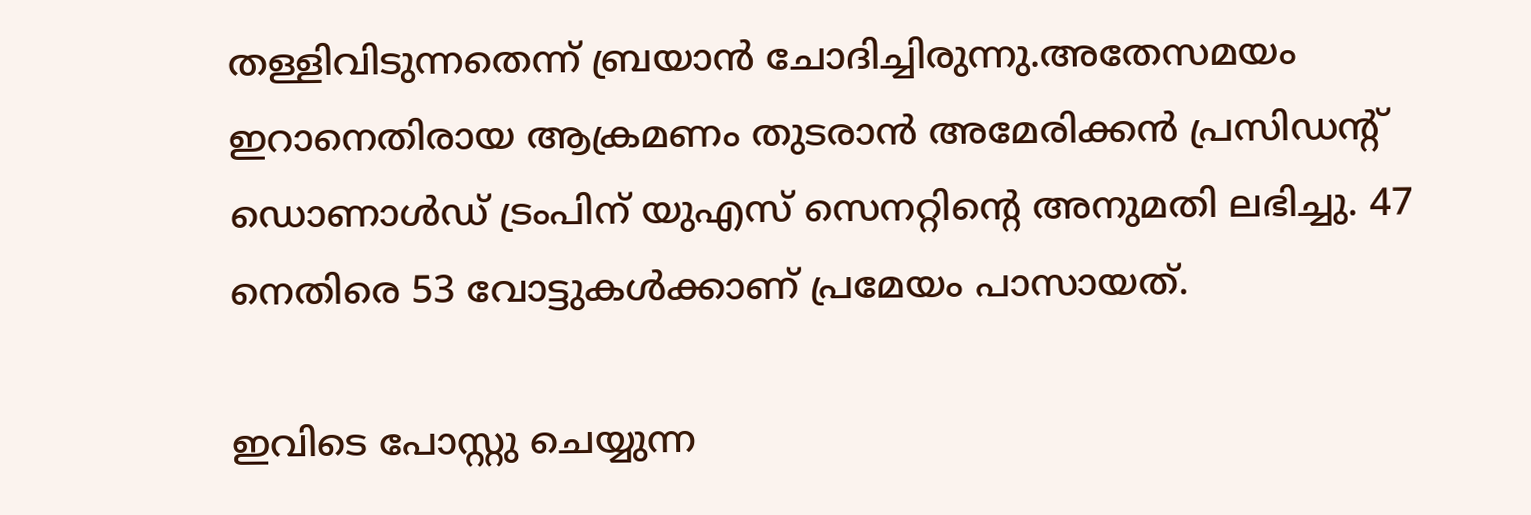തള്ളിവിടുന്നതെന്ന് ബ്രയാന്‍ ചോദിച്ചിരുന്നു.അതേസമയം ഇറാനെതിരായ ആക്രമണം തുടരാന്‍ അമേരിക്കന്‍ പ്രസിഡന്റ് ഡൊണാള്‍ഡ് ട്രംപിന് യുഎസ് സെനറ്റിന്റെ അനുമതി ലഭിച്ചു. 47 നെതിരെ 53 വോട്ടുകള്‍ക്കാണ് പ്രമേയം പാസായത്.

ഇവിടെ പോസ്റ്റു ചെയ്യുന്ന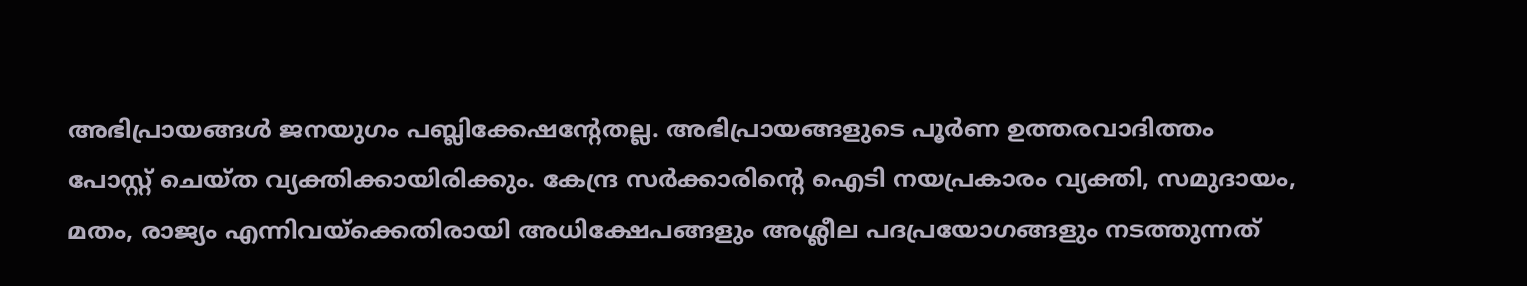അഭിപ്രായങ്ങള്‍ ജനയുഗം പബ്ലിക്കേഷന്റേതല്ല. അഭിപ്രായങ്ങളുടെ പൂര്‍ണ ഉത്തരവാദിത്തം പോസ്റ്റ് ചെയ്ത വ്യക്തിക്കായിരിക്കും. കേന്ദ്ര സര്‍ക്കാരിന്റെ ഐടി നയപ്രകാരം വ്യക്തി, സമുദായം, മതം, രാജ്യം എന്നിവയ്‌ക്കെതിരായി അധിക്ഷേപങ്ങളും അശ്ലീല പദപ്രയോഗങ്ങളും നടത്തുന്നത്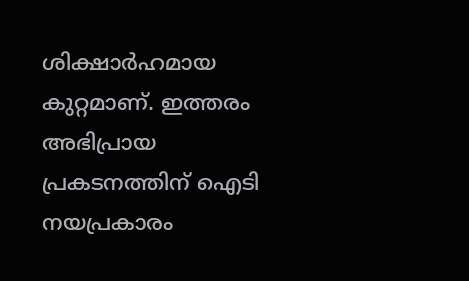ശിക്ഷാര്‍ഹമായ കുറ്റമാണ്. ഇത്തരം അഭിപ്രായ പ്രകടനത്തിന് ഐടി നയപ്രകാരം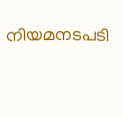നിയമനടപടി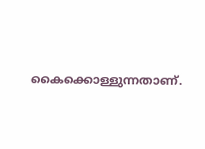കൈക്കൊള്ളുന്നതാണ്.